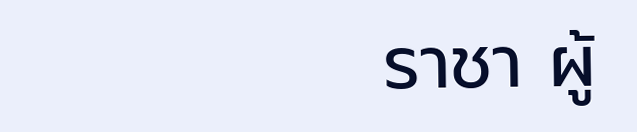ราชา ผู้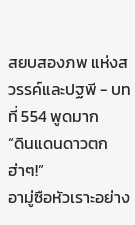สยบสองภพ แห่งสวรรค์และปฐพี - บทที่ 554 พูดมาก
“ดินแดนดาวตก ฮ่าๆ!”
อามู่ซือหัวเราะอย่าง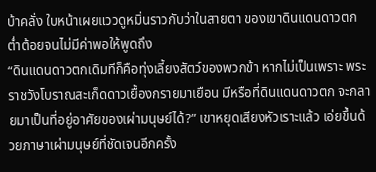บ้าคลั่ง ใบหน้าเผยแววดูหมิ่นราวกับว่าในสายตา ของเขาดินแดนดาวตกต่ำต้อยจนไม่มีค่าพอให้พูดถึง
“ดินแดนดาวตกเดิมทีก็คือทุ่งเลี้ยงสัตว์ของพวกข้า หากไม่เป็นเพราะ พระราชวังโบราณสะเก็ดดาวเยื้องกรายมาเยือน มีหรือที่ดินแดนดาวตก จะกลายมาเป็นที่อยู่อาศัยของเผ่ามนุษย์ได้?” เขาหยุดเสียงหัวเราะแล้ว เอ่ยขึ้นด้วยภาษาเผ่ามนุษย์ที่ชัดเจนอีกครั้ง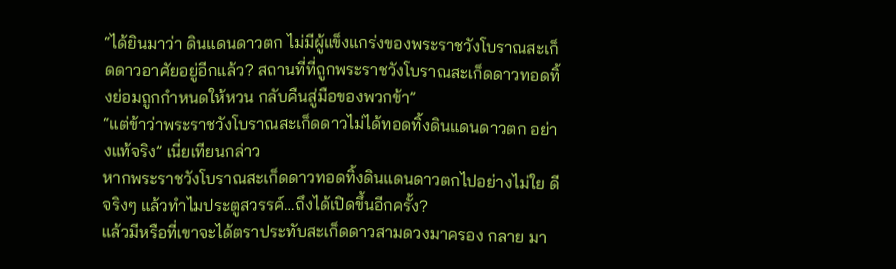“ได้ยินมาว่า ดินแดนดาวตก ไม่มีผู้แข็งแกร่งของพระราชวังโบราณสะเก็ดดาวอาศัยอยู่อีกแล้ว? สถานที่ที่ถูกพระราชวังโบราณสะเก็ดดาวทอดทิ้งย่อมถูกกำหนดให้หวน กลับคืนสู่มือของพวกข้า”
“แต่ข้าว่าพระราชวังโบราณสะเก็ดดาวไม่ได้ทอดทิ้งดินแดนดาวตก อย่างแท้จริง” เนี่ยเทียนกล่าว
หากพระราชวังโบราณสะเก็ดดาวทอดทิ้งดินแดนดาวตกไปอย่างไม่ใย ดีจริงๆ แล้วทำไมประตูสวรรค์…ถึงได้เปิดขึ้นอีกครั้ง?
แล้วมีหรือที่เขาจะได้ตราประทับสะเก็ดดาวสามดวงมาครอง กลาย มา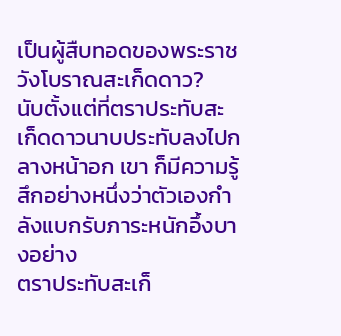เป็นผู้สืบทอดของพระราชวังโบราณสะเก็ดดาว?
นับตั้งแต่ที่ตราประทับสะเก็ดดาวนาบประทับลงไปกลางหน้าอก เขา ก็มีความรู้สึกอย่างหนึ่งว่าตัวเองกำลังแบกรับภาระหนักอึ้งบางอย่าง
ตราประทับสะเก็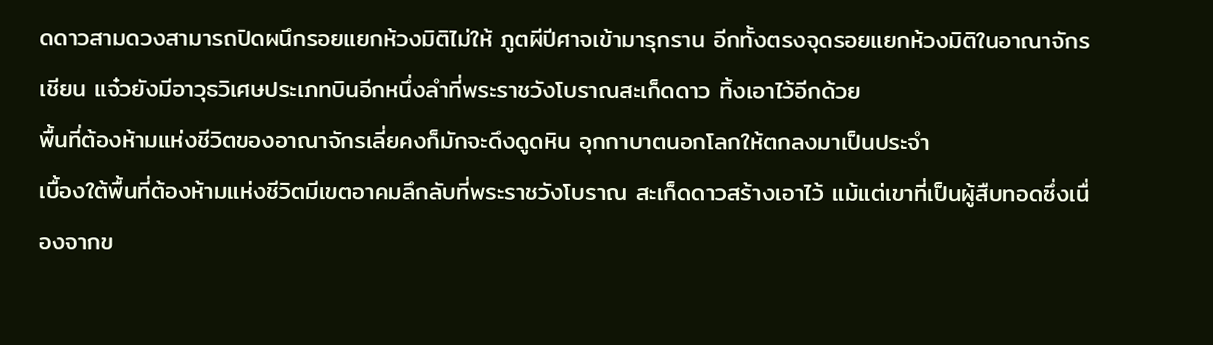ดดาวสามดวงสามารถปิดผนึกรอยแยกห้วงมิติไม่ให้ ภูตผีปีศาจเข้ามารุกราน อีกทั้งตรงจุดรอยแยกห้วงมิติในอาณาจักรเชียน แจ๋วยังมีอาวุธวิเศษประเภทบินอีกหนึ่งลำที่พระราชวังโบราณสะเก็ดดาว ทิ้งเอาไว้อีกด้วย
พื้นที่ต้องห้ามแห่งชีวิตของอาณาจักรเลี่ยคงก็มักจะดึงดูดหิน อุกกาบาตนอกโลกให้ตกลงมาเป็นประจำ
เบื้องใต้พื้นที่ต้องห้ามแห่งชีวิตมีเขตอาคมลึกลับที่พระราชวังโบราณ สะเก็ดดาวสร้างเอาไว้ แม้แต่เขาที่เป็นผู้สืบทอดซึ่งเนื่องจากข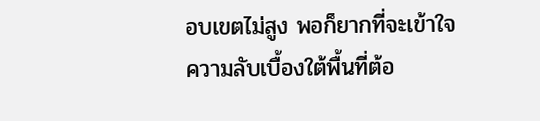อบเขตไม่สูง พอก็ยากที่จะเข้าใจความลับเบื้องใต้พื้นที่ต้อ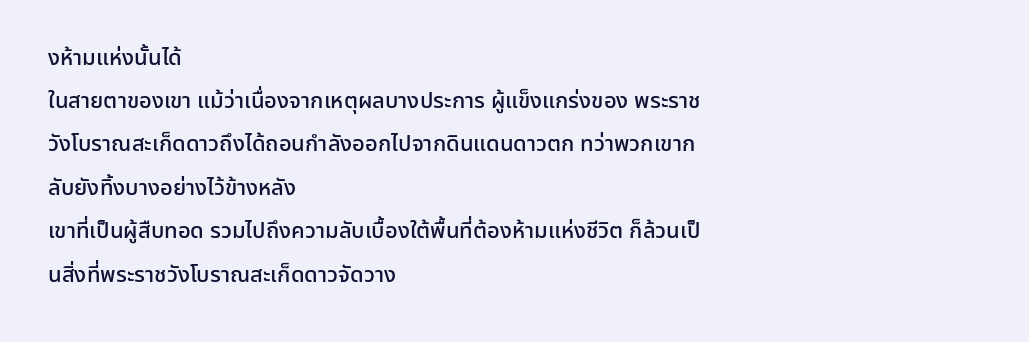งห้ามแห่งนั้นได้
ในสายตาของเขา แม้ว่าเนื่องจากเหตุผลบางประการ ผู้แข็งแกร่งของ พระราชวังโบราณสะเก็ดดาวถึงได้ถอนกำลังออกไปจากดินแดนดาวตก ทว่าพวกเขากลับยังทิ้งบางอย่างไว้ข้างหลัง
เขาที่เป็นผู้สืบทอด รวมไปถึงความลับเบื้องใต้พื้นที่ต้องห้ามแห่งชีวิต ก็ล้วนเป็นสิ่งที่พระราชวังโบราณสะเก็ดดาวจัดวาง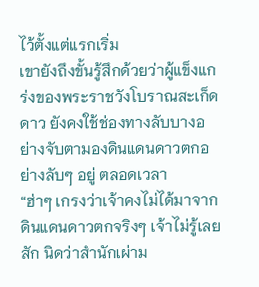ไว้ตั้งแต่แรกเริ่ม
เขายังถึงขั้นรู้สึกด้วยว่าผู้แข็งแกร่งของพระราชวังโบราณสะเก็ดดาว ยังคงใช้ช่องทางลับบางอย่างจับตามองดินแดนดาวตกอย่างลับๆ อยู่ ตลอดเวลา
“ฮ่าๆ เกรงว่าเจ้าคงไม่ได้มาจากดินแดนดาวตกจริงๆ เจ้าไม่รู้เลยสัก นิดว่าสำนักเผ่าม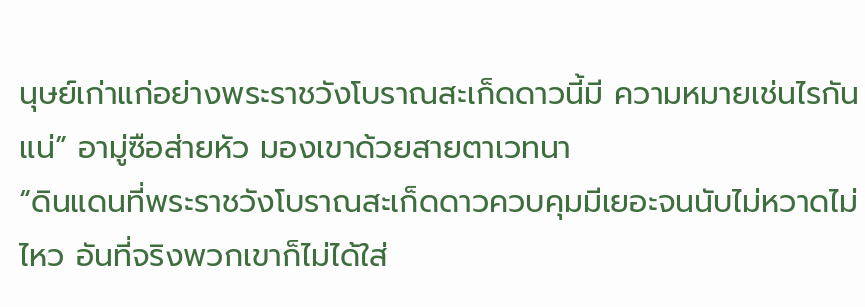นุษย์เก่าแก่อย่างพระราชวังโบราณสะเก็ดดาวนี้มี ความหมายเช่นไรกันแน่” อามู่ซือส่ายหัว มองเขาด้วยสายตาเวทนา
“ดินแดนที่พระราชวังโบราณสะเก็ดดาวควบคุมมีเยอะจนนับไม่หวาดไม่ ไหว อันที่จริงพวกเขาก็ไม่ได้ใส่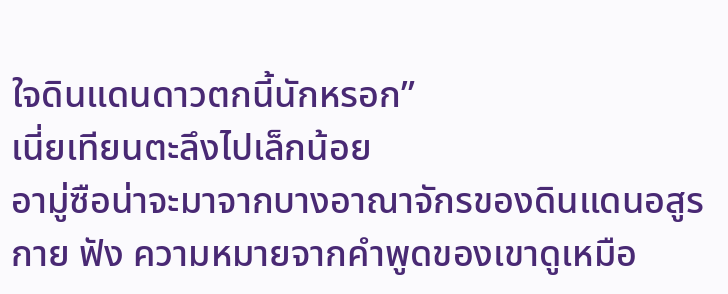ใจดินแดนดาวตกนี้นักหรอก”
เนี่ยเทียนตะลึงไปเล็กน้อย
อามู่ซือน่าจะมาจากบางอาณาจักรของดินแดนอสูรกาย ฟัง ความหมายจากคำพูดของเขาดูเหมือ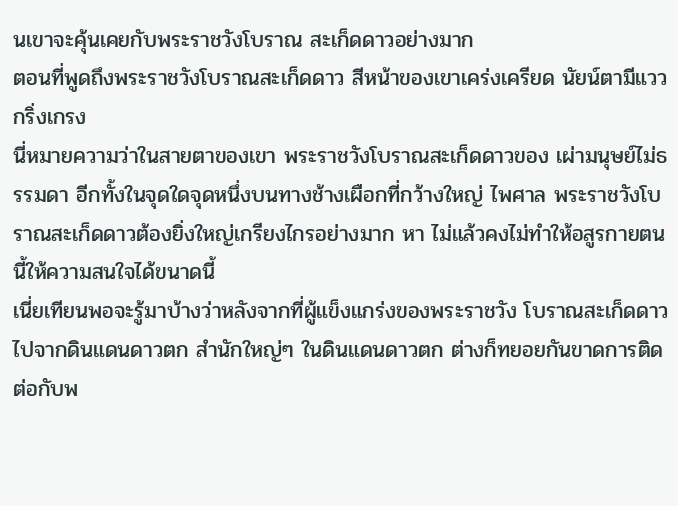นเขาจะคุ้นเคยกับพระราชวังโบราณ สะเก็ดดาวอย่างมาก
ตอนที่พูดถึงพระราชวังโบราณสะเก็ดดาว สีหน้าของเขาเคร่งเครียด นัยน์ตามีแววกริ่งเกรง
นี่หมายความว่าในสายตาของเขา พระราชวังโบราณสะเก็ดดาวของ เผ่ามนุษย์ไม่ธรรมดา อีกทั้งในจุดใดจุดหนึ่งบนทางช้างเผือกที่กว้างใหญ่ ไพศาล พระราชวังโบราณสะเก็ดดาวต้องยิ่งใหญ่เกรียงไกรอย่างมาก หา ไม่แล้วคงไม่ทำให้อสูรกายตนนี้ให้ความสนใจได้ขนาดนี้
เนี่ยเทียนพอจะรู้มาบ้างว่าหลังจากที่ผู้แข็งแกร่งของพระราชวัง โบราณสะเก็ดดาวไปจากดินแดนดาวตก สำนักใหญ่ๆ ในดินแดนดาวตก ต่างก็ทยอยกันขาดการติดต่อกับพ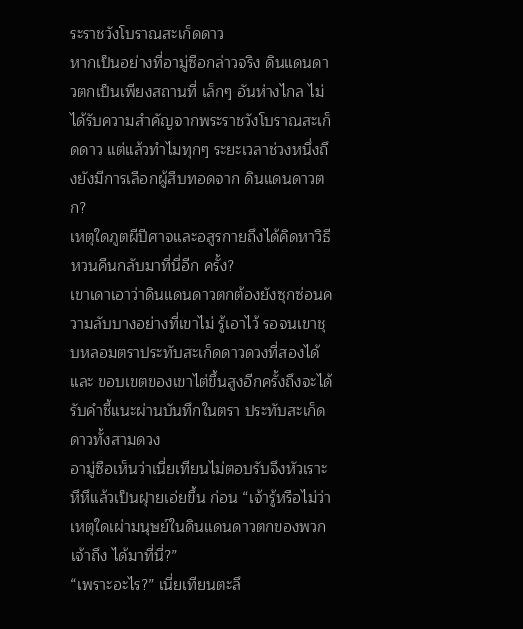ระราชวังโบราณสะเก็ดดาว
หากเป็นอย่างที่อามู่ซือกล่าวจริง ดินแดนดาวตกเป็นเพียงสถานที่ เล็กๆ อันห่างไกล ไม่ได้รับความสำคัญจากพระราชวังโบราณสะเก็ดดาว แต่แล้วทำไมทุกๆ ระยะเวลาช่วงหนึ่งถึงยังมีการเลือกผู้สืบทอดจาก ดินแดนดาวตก?
เหตุใดภูตผีปีศาจและอสูรกายถึงได้คิดหาวิธีหวนคืนกลับมาที่นี่อีก ครั้ง?
เขาเดาเอาว่าดินแดนดาวตกต้องยังซุกซ่อนความลับบางอย่างที่เขาไม่ รู้เอาไว้ รอจนเขาชุบหลอมตราประทับสะเก็ดดาวดวงที่สองได้ และ ขอบเขตของเขาไต่ขึ้นสูงอีกครั้งถึงจะได้รับคำชี้แนะผ่านบันทึกในตรา ประทับสะเก็ดดาวทั้งสามดวง
อามู่ซือเห็นว่าเนี่ยเทียนไม่ตอบรับจึงหัวเราะหึหึแล้วเป็นฝุายเอ่ยขึ้น ก่อน “เจ้ารู้หรือไม่ว่า เหตุใดเผ่ามนุษย์ในดินแดนดาวตกของพวกเจ้าถึง ได้มาที่นี่?”
“เพราะอะไร?” เนี่ยเทียนตะลึ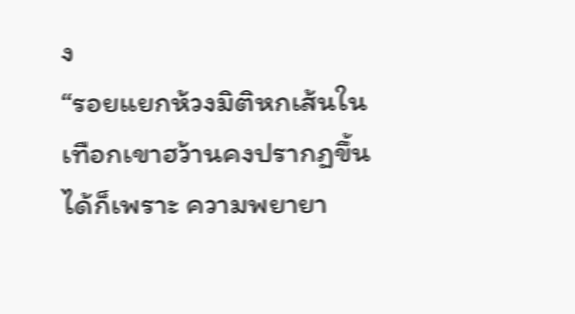ง
“รอยแยกห้วงมิติหกเส้นในเทือกเขาฮว้านคงปรากฏขึ้นได้ก็เพราะ ความพยายา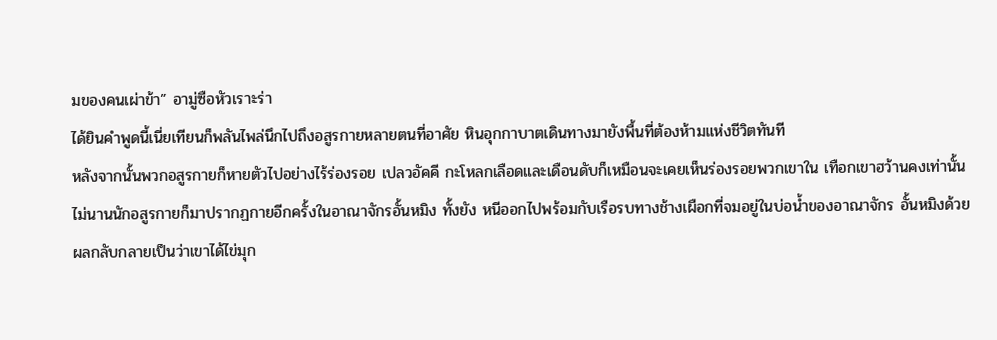มของคนเผ่าข้า” อามู่ซือหัวเราะร่า
ได้ยินคำพูดนี้เนี่ยเทียนก็พลันไพล่นึกไปถึงอสูรกายหลายตนที่อาศัย หินอุกกาบาตเดินทางมายังพื้นที่ต้องห้ามแห่งชีวิตทันที
หลังจากนั้นพวกอสูรกายก็หายตัวไปอย่างไร้ร่องรอย เปลวอัคคี กะโหลกเลือดและเดือนดับก็เหมือนจะเคยเห็นร่องรอยพวกเขาใน เทือกเขาฮว้านคงเท่านั้น
ไม่นานนักอสูรกายก็มาปรากฏกายอีกครั้งในอาณาจักรอั้นหมิง ทั้งยัง หนีออกไปพร้อมกับเรือรบทางช้างเผือกที่จมอยู่ในบ่อน้ำของอาณาจักร อั้นหมิงด้วย
ผลกลับกลายเป็นว่าเขาได้ไข่มุก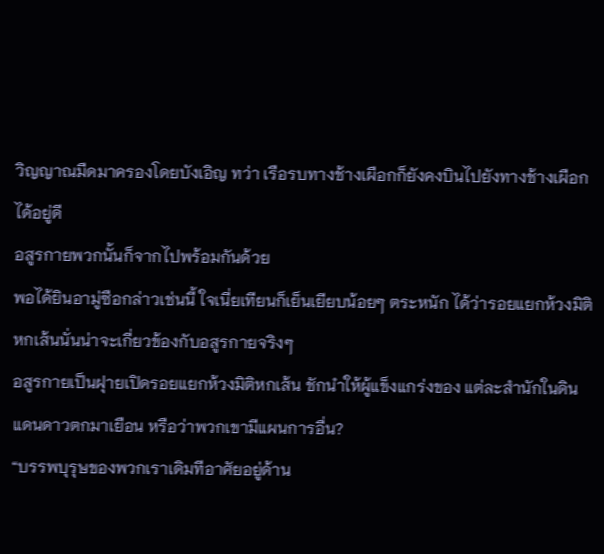วิญญาณมืดมาครองโดยบังเอิญ ทว่า เรือรบทางช้างเผือกก็ยังคงบินไปยังทางช้างเผือกได้อยู่ดี
อสูรกายพวกนั้นก็จากไปพร้อมกันด้วย
พอได้ยินอามู่ซือกล่าวเช่นนี้ ใจเนี่ยเทียนก็เย็นเยียบน้อยๆ ตระหนัก ได้ว่ารอยแยกห้วงมิติหกเส้นนั่นน่าจะเกี่ยวข้องกับอสูรกายจริงๆ
อสูรกายเป็นฝุายเปิดรอยแยกห้วงมิติหกเส้น ชักนำให้ผู้แข็งแกร่งของ แต่ละสำนักในดินแดนดาวตกมาเยือน หรือว่าพวกเขามีแผนการอื่น?
“บรรพบุรุษของพวกเราเดิมทีอาศัยอยู่ด้าน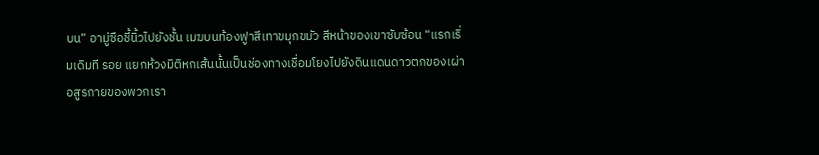บน” อามู่ซือชี้นิ้วไปยังชั้น เมฆบนท้องฟูาสีเทาขมุกขมัว สีหน้าของเขาซับซ้อน “แรกเริ่มเดิมที รอย แยกห้วงมิติหกเส้นนั้นเป็นช่องทางเชื่อมโยงไปยังดินแดนดาวตกของเผ่า อสูรกายของพวกเรา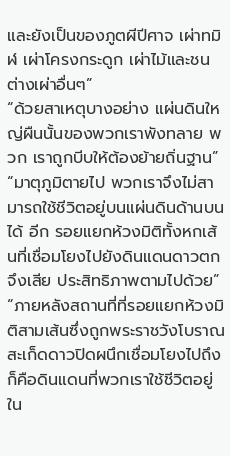และยังเป็นของภูตผีปีศาจ เผ่าทมิฬ เผ่าโครงกระดูก เผ่าไม้และชนต่างเผ่าอื่นๆ”
“ด้วยสาเหตุบางอย่าง แผ่นดินใหญ่ผืนนั้นของพวกเราพังทลาย พวก เราถูกบีบให้ต้องย้ายถิ่นฐาน”
“มาตุภูมิตายไป พวกเราจึงไม่สามารถใช้ชีวิตอยู่บนแผ่นดินด้านบนได้ อีก รอยแยกห้วงมิติทั้งหกเส้นที่เชื่อมโยงไปยังดินแดนดาวตกจึงเสีย ประสิทธิภาพตามไปด้วย”
“ภายหลังสถานที่ที่รอยแยกห้วงมิติสามเส้นซึ่งถูกพระราชวังโบราณ สะเก็ดดาวปิดผนึกเชื่อมโยงไปถึงก็คือดินแดนที่พวกเราใช้ชีวิตอยู่ใน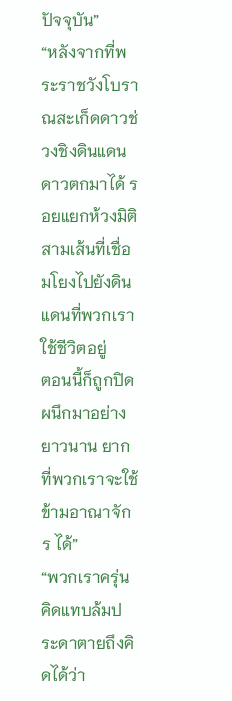ปัจจุบัน”
“หลังจากที่พระราชวังโบราณสะเก็ดดาวช่วงชิงดินแดนดาวตกมาได้ รอยแยกห้วงมิติสามเส้นที่เชื่อมโยงไปยังดินแดนที่พวกเราใช้ชีวิตอยู่
ตอนนี้ก็ถูกปิดผนึกมาอย่างยาวนาน ยากที่พวกเราจะใช้ข้ามอาณาจักร ได้”
“พวกเราครุ่นคิดแทบล้มประดาตายถึงคิดได้ว่า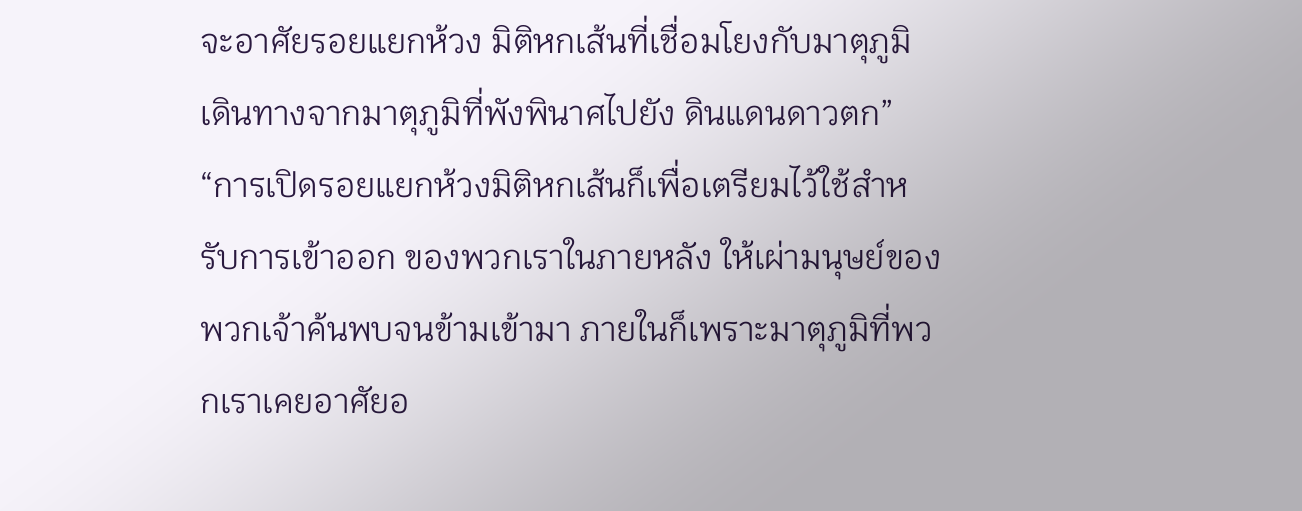จะอาศัยรอยแยกห้วง มิติหกเส้นที่เชื่อมโยงกับมาตุภูมิ เดินทางจากมาตุภูมิที่พังพินาศไปยัง ดินแดนดาวตก”
“การเปิดรอยแยกห้วงมิติหกเส้นก็เพื่อเตรียมไว้ใช้สำหรับการเข้าออก ของพวกเราในภายหลัง ให้เผ่ามนุษย์ของพวกเจ้าค้นพบจนข้ามเข้ามา ภายในก็เพราะมาตุภูมิที่พวกเราเคยอาศัยอ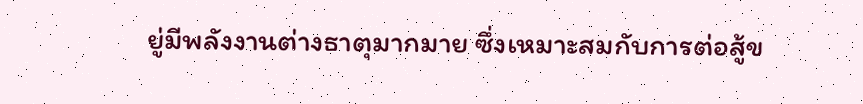ยู่มีพลังงานต่างธาตุมากมาย ซึ่งเหมาะสมกับการต่อสู้ข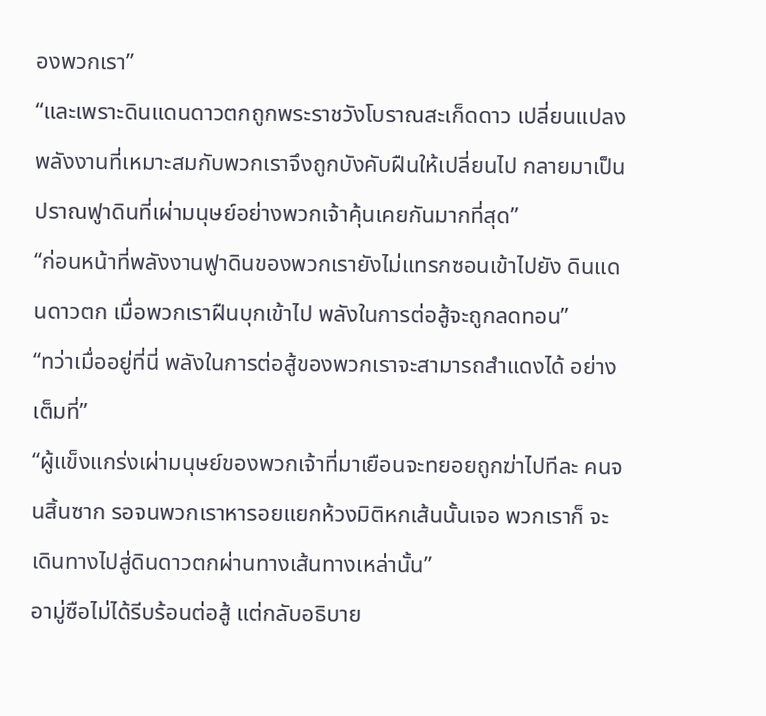องพวกเรา”
“และเพราะดินแดนดาวตกถูกพระราชวังโบราณสะเก็ดดาว เปลี่ยนแปลง พลังงานที่เหมาะสมกับพวกเราจึงถูกบังคับฝืนให้เปลี่ยนไป กลายมาเป็นปราณฟูาดินที่เผ่ามนุษย์อย่างพวกเจ้าคุ้นเคยกันมากที่สุด”
“ก่อนหน้าที่พลังงานฟูาดินของพวกเรายังไม่แทรกซอนเข้าไปยัง ดินแดนดาวตก เมื่อพวกเราฝืนบุกเข้าไป พลังในการต่อสู้จะถูกลดทอน”
“ทว่าเมื่ออยู่ที่นี่ พลังในการต่อสู้ของพวกเราจะสามารถสำแดงได้ อย่างเต็มที่”
“ผู้แข็งแกร่งเผ่ามนุษย์ของพวกเจ้าที่มาเยือนจะทยอยถูกฆ่าไปทีละ คนจนสิ้นซาก รอจนพวกเราหารอยแยกห้วงมิติหกเส้นนั้นเจอ พวกเราก็ จะเดินทางไปสู่ดินดาวตกผ่านทางเส้นทางเหล่านั้น”
อามู่ซือไม่ได้รีบร้อนต่อสู้ แต่กลับอธิบาย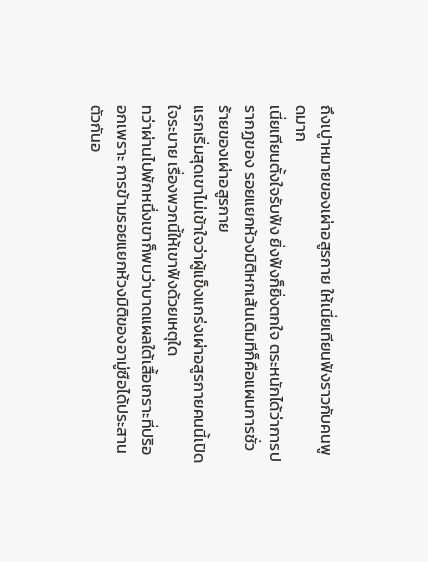ถึงเปูาหมายของเผ่าอสูรกาย ให้เนี่ยเทียนฟังราวกับคนพูดมาก
เนี่ยเทียนตั้งใจรับฟัง ยิ่งฟังก็ยิ่งตกใจ ตระหนักได้ว่าการปรากฏของ รอยแยกห้วงมิติหกเส้นเดิมทีก็คือแผนการชั่วร้ายของเผ่าอสูรกาย
แรกเริ่มสุดเขาไม่เข้าใจว่าผู้แข็งแกร่งเผ่าอสูรกายคนนี้เปิดใจระบาย เรื่องพวกนี้ให้เขาฟังด้วยเหตุใด
ทว่าผ่านไปพักหนึ่งเขาก็พบว่าบาดแผลใต้เสื้อเกราะที่ปริออกเพราะ การข้ามรอยแยกห้วงมิติของอามู่ซือได้ประสานตัวกันอ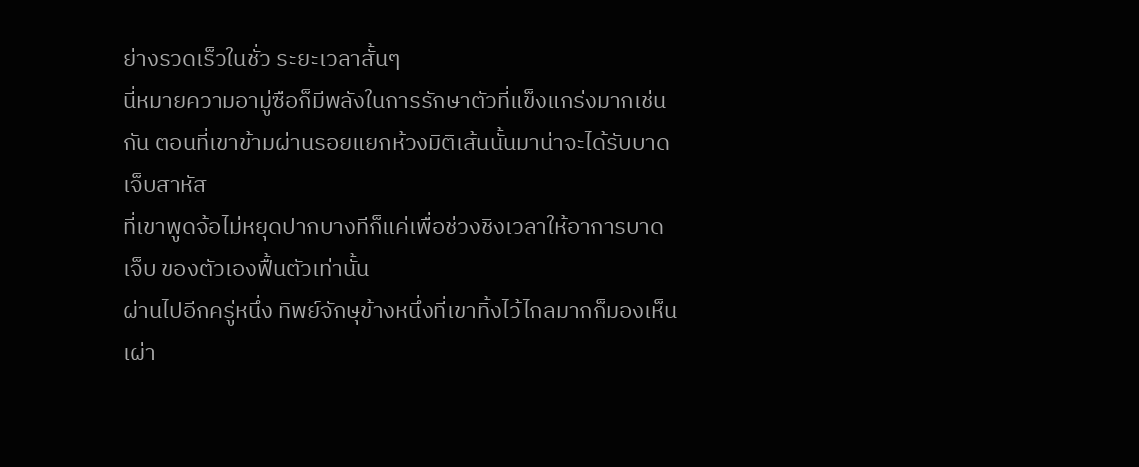ย่างรวดเร็วในชั่ว ระยะเวลาสั้นๆ
นี่หมายความอามู่ซือก็มีพลังในการรักษาตัวที่แข็งแกร่งมากเช่นกัน ตอนที่เขาข้ามผ่านรอยแยกห้วงมิติเส้นนั้นมาน่าจะได้รับบาดเจ็บสาหัส
ที่เขาพูดจ้อไม่หยุดปากบางทีก็แค่เพื่อช่วงชิงเวลาให้อาการบาดเจ็บ ของตัวเองฟื้นตัวเท่านั้น
ผ่านไปอีกครู่หนึ่ง ทิพย์จักษุข้างหนึ่งที่เขาทิ้งไว้ไกลมากก็มองเห็นเผ่า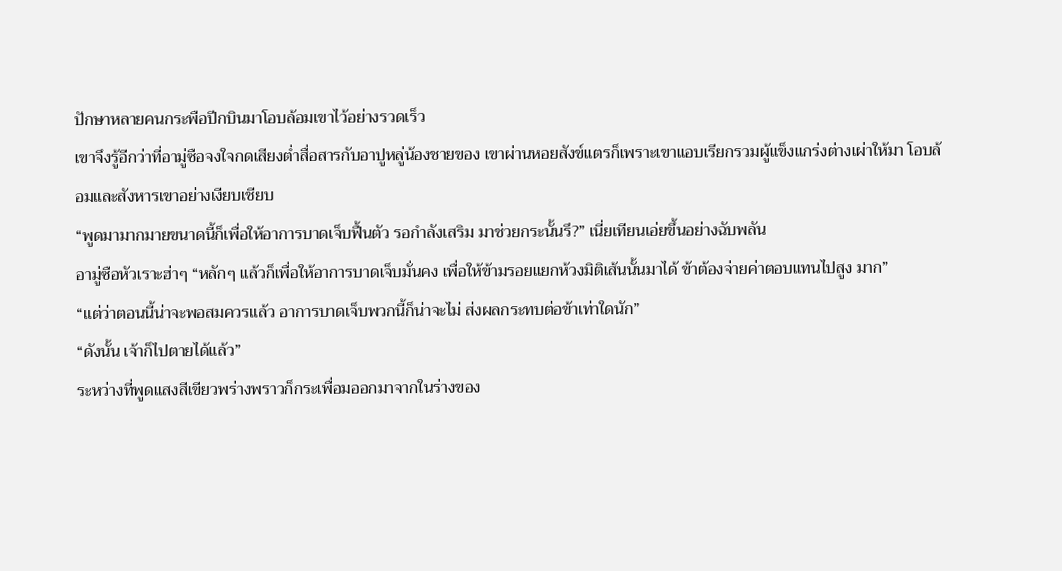ปักษาหลายคนกระพือปีกบินมาโอบล้อมเขาไว้อย่างรวดเร็ว
เขาจึงรู้อีกว่าที่อามู่ซือจงใจกดเสียงต่ำสื่อสารกับอาปูหลู่น้องชายของ เขาผ่านหอยสังข์แตรก็เพราะเขาแอบเรียกรวมผู้แข็งแกร่งต่างเผ่าให้มา โอบล้อมและสังหารเขาอย่างเงียบเชียบ
“พูดมามากมายขนาดนี้ก็เพื่อให้อาการบาดเจ็บฟื้นตัว รอกำลังเสริม มาช่วยกระนั้นรึ?” เนี่ยเทียนเอ่ยขึ้นอย่างฉับพลัน
อามู่ซือหัวเราะฮ่าๆ “หลักๆ แล้วก็เพื่อให้อาการบาดเจ็บมั่นคง เพื่อให้ข้ามรอยแยกห้วงมิติเส้นนั้นมาได้ ข้าต้องจ่ายค่าตอบแทนไปสูง มาก”
“แต่ว่าตอนนี้น่าจะพอสมควรแล้ว อาการบาดเจ็บพวกนี้ก็น่าจะไม่ ส่งผลกระทบต่อข้าเท่าใดนัก”
“ดังนั้น เจ้าก็ไปตายได้แล้ว”
ระหว่างที่พูดแสงสีเขียวพร่างพราวก็กระเพื่อมออกมาจากในร่างของ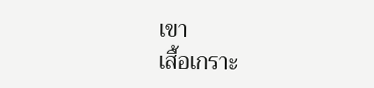เขา
เสื้อเกราะ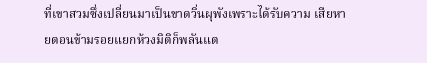ที่เขาสวมซึ่งเปลี่ยนมาเป็นขาดวิ่นผุพังเพราะได้รับความ เสียหายตอนข้ามรอยแยกห้วงมิติก็พลันแต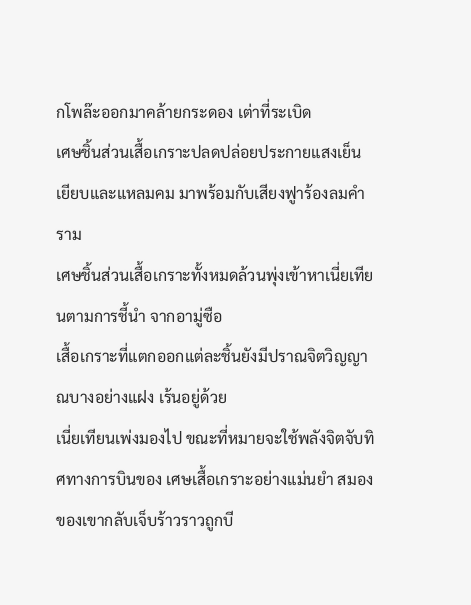กโพล๊ะออกมาคล้ายกระดอง เต่าที่ระเบิด
เศษชิ้นส่วนเสื้อเกราะปลดปล่อยประกายแสงเย็นเยียบและแหลมคม มาพร้อมกับเสียงฟูาร้องลมคำราม
เศษชิ้นส่วนเสื้อเกราะทั้งหมดล้วนพุ่งเข้าหาเนี่ยเทียนตามการชี้นำ จากอามู่ซือ
เสื้อเกราะที่แตกออกแต่ละชิ้นยังมีปราณจิตวิญญาณบางอย่างแฝง เร้นอยู่ด้วย
เนี่ยเทียนเพ่งมองไป ขณะที่หมายจะใช้พลังจิตจับทิศทางการบินของ เศษเสื้อเกราะอย่างแม่นยำ สมองของเขากลับเจ็บร้าวราวถูกบี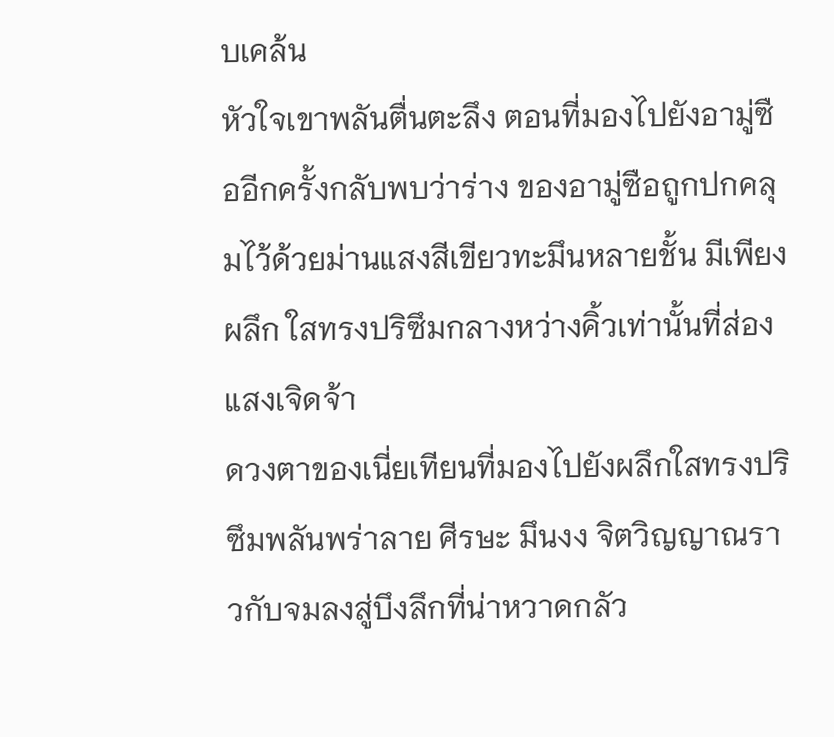บเคล้น
หัวใจเขาพลันตื่นตะลึง ตอนที่มองไปยังอามู่ซืออีกครั้งกลับพบว่าร่าง ของอามู่ซือถูกปกคลุมไว้ด้วยม่านแสงสีเขียวทะมึนหลายชั้น มีเพียงผลึก ใสทรงปริซึมกลางหว่างคิ้วเท่านั้นที่ส่องแสงเจิดจ้า
ดวงตาของเนี่ยเทียนที่มองไปยังผลึกใสทรงปริซึมพลันพร่าลาย ศีรษะ มึนงง จิตวิญญาณราวกับจมลงสู่บึงลึกที่น่าหวาดกลัว